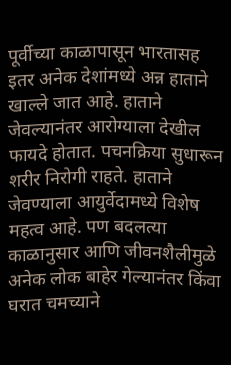पूर्वीच्या काळापासून भारतासह इतर अनेक देशांमध्ये अन्न हाताने खाल्ले जात आहे. हाताने जेवल्यानंतर आरोग्याला देखील फायदे होतात. पचनक्रिया सुधारून शरीर निरोगी राहते. हाताने जेवण्याला आयुर्वेदामध्ये विशेष महत्व आहे. पण बदलत्या काळानुसार आणि जीवनशैलीमुळे अनेक लोक बाहेर गेल्यानंतर किंवा घरात चमच्याने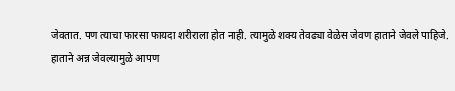जेवतात. पण त्याचा फारसा फायदा शरीराला होत नाही. त्यामुळे शक्य तेवढ्या वेळेस जेवण हाताने जेवले पाहिजे.
हाताने अन्न जेवल्यामुळे आपण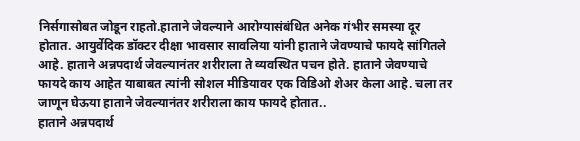निर्सगासोबत जोडून राहतो.हाताने जेवल्याने आरोग्यासंबंधित अनेक गंभीर समस्या दूर होतात. आयुर्वेदिक डॉक्टर दीक्षा भावसार सावलिया यांनी हाताने जेवण्याचे फायदे सांगितले आहे. हाताने अन्नपदार्थ जेवल्यानंतर शरीराला ते व्यवस्थित पचन होते. हाताने जेवण्याचे फायदे काय आहेत याबाबत त्यांनी सोशल मीडियावर एक विडिओ शेअर केला आहे. चला तर जाणून घेऊया हाताने जेवल्यानंतर शरीराला काय फायदे होतात..
हाताने अन्नपदार्थ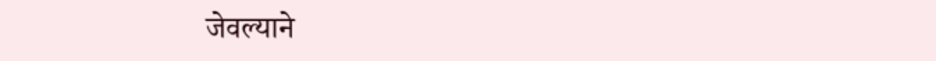जेवल्याने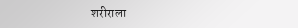शरीराला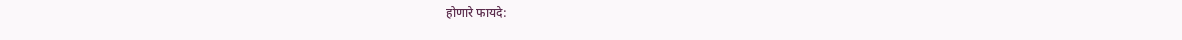होणारे फायदे: